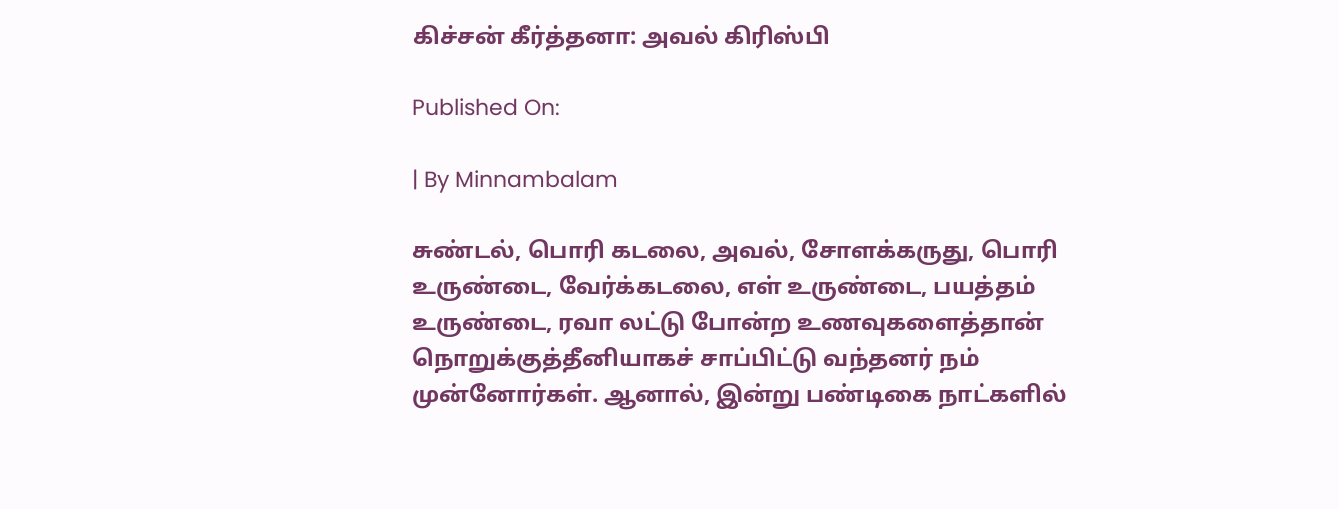கிச்சன் கீர்த்தனா: அவல் கிரிஸ்பி

Published On:

| By Minnambalam

சுண்டல், பொரி கடலை, அவல், சோளக்கருது, பொரி உருண்டை, வேர்க்கடலை, எள் உருண்டை, பயத்தம் உருண்டை, ரவா லட்டு போன்ற உணவுகளைத்தான் நொறுக்குத்தீனியாகச் சாப்பிட்டு வந்தனர் நம் முன்னோர்கள். ஆனால், இன்று பண்டிகை நாட்களில்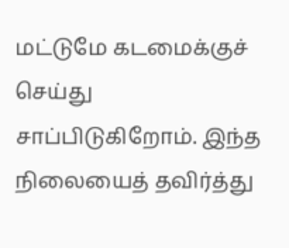மட்டுமே கடமைக்குச் செய்து சாப்பிடுகிறோம். இந்த நிலையைத் தவிர்த்து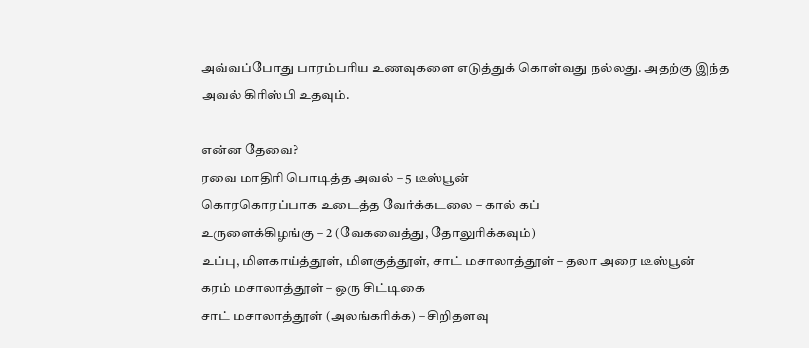அவ்வப்போது பாரம்பரிய உணவுகளை எடுத்துக் கொள்வது நல்லது. அதற்கு இந்த அவல் கிரிஸ்பி உதவும்.

என்ன தேவை?
ரவை மாதிரி பொடித்த அவல் – 5 டீஸ்பூன்
கொரகொரப்பாக உடைத்த வேர்க்கடலை – கால் கப்
உருளைக்கிழங்கு – 2 (வேகவைத்து, தோலுரிக்கவும்)
உப்பு, மிளகாய்த்தூள், மிளகுத்தூள், சாட் மசாலாத்தூள் – தலா அரை டீஸ்பூன்
கரம் மசாலாத்தூள் – ஒரு சிட்டிகை
சாட் மசாலாத்தூள் (அலங்கரிக்க) – சிறிதளவு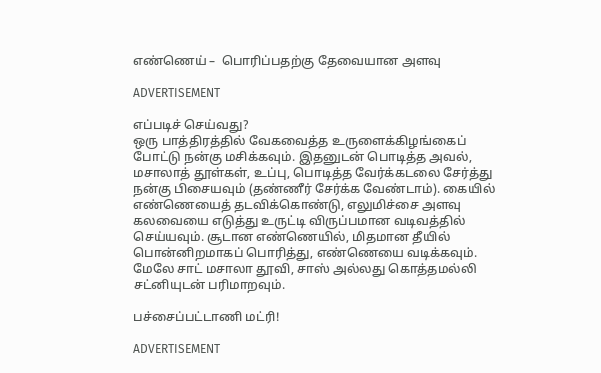எண்ணெய் –  பொரிப்பதற்கு தேவையான அளவு

ADVERTISEMENT

எப்படிச் செய்வது?
ஒரு பாத்திரத்தில் வேகவைத்த உருளைக்கிழங்கைப் போட்டு நன்கு மசிக்கவும். இதனுடன் பொடித்த அவல், மசாலாத் தூள்கள், உப்பு, பொடித்த வேர்க்கடலை சேர்த்து நன்கு பிசையவும் (தண்ணீர் சேர்க்க வேண்டாம்). கையில் எண்ணெயைத் தடவிக்கொண்டு, எலுமிச்சை அளவு கலவையை எடுத்து உருட்டி விருப்பமான வடிவத்தில் செய்யவும். சூடான எண்ணெயில், மிதமான தீயில் பொன்னிறமாகப் பொரித்து, எண்ணெயை வடிக்கவும். மேலே சாட் மசாலா தூவி, சாஸ் அல்லது கொத்தமல்லி சட்னியுடன் பரிமாறவும்.

பச்சைப்பட்டாணி மட்ரி!

ADVERTISEMENT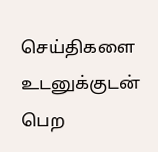செய்திகளை உடனுக்குடன் பெற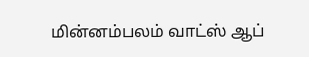மின்னம்பலம் வாட்ஸ் ஆப்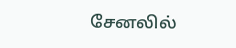சேனலில்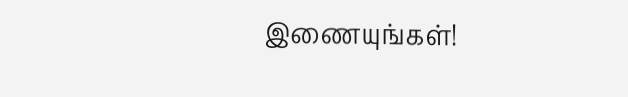இணையுங்கள்!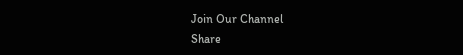Join Our Channel
Share